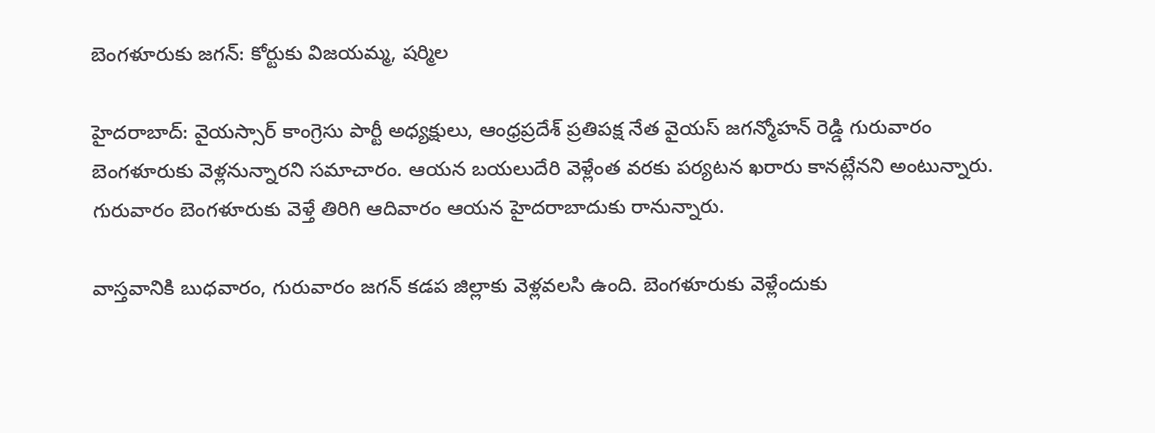బెంగళూరుకు జగన్: కోర్టుకు విజయమ్మ, షర్మిల

హైదరాబాద్: వైయస్సార్ కాంగ్రెసు పార్టీ అధ్యక్షులు, ఆంధ్రప్రదేశ్ ప్రతిపక్ష నేత వైయస్ జగన్మోహన్ రెడ్డి గురువారం బెంగళూరుకు వెళ్లనున్నారని సమాచారం. ఆయన బయలుదేరి వెళ్లేంత వరకు పర్యటన ఖరారు కానట్లేనని అంటున్నారు. గురువారం బెంగళూరుకు వెళ్తే తిరిగి ఆదివారం ఆయన హైదరాబాదుకు రానున్నారు.

వాస్తవానికి బుధవారం, గురువారం జగన్ కడప జిల్లాకు వెళ్లవలసి ఉంది. బెంగళూరుకు వెళ్లేందుకు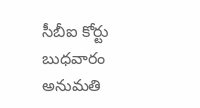సీబీఐ కోర్టు బుధవారం అనుమతి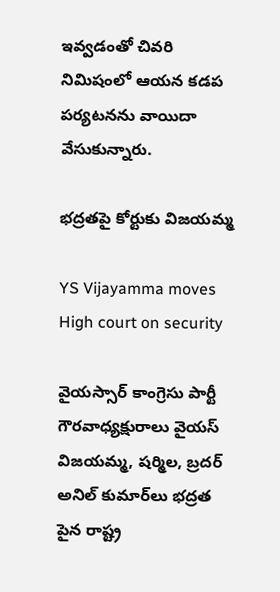ఇవ్వడంతో చివరి నిమిషంలో ఆయన కడప పర్యటనను వాయిదా వేసుకున్నారు.

భద్రతపై కోర్టుకు విజయమ్మ

YS Vijayamma moves High court on security

వైయస్సార్ కాంగ్రెసు పార్టీ గౌరవాధ్యక్షురాలు వైయస్ విజయమ్మ, షర్మిల, బ్రదర్ అనిల్ కుమార్‌లు భద్రత పైన రాష్ట్ర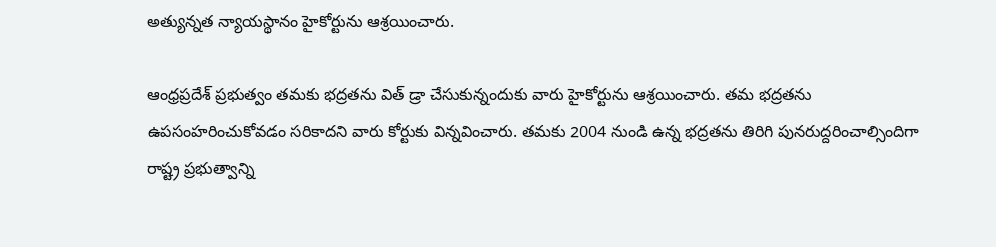అత్యున్నత న్యాయస్థానం హైకోర్టును ఆశ్రయించారు.

ఆంధ్రప్రదేశ్ ప్రభుత్వం తమకు భద్రతను విత్ డ్రా చేసుకున్నందుకు వారు హైకోర్టును ఆశ్రయించారు. తమ భద్రతను ఉపసంహరించుకోవడం సరికాదని వారు కోర్టుకు విన్నవించారు. తమకు 2004 నుండి ఉన్న భద్రతను తిరిగి పునరుద్దరించాల్సిందిగా రాష్ట్ర ప్రభుత్వాన్ని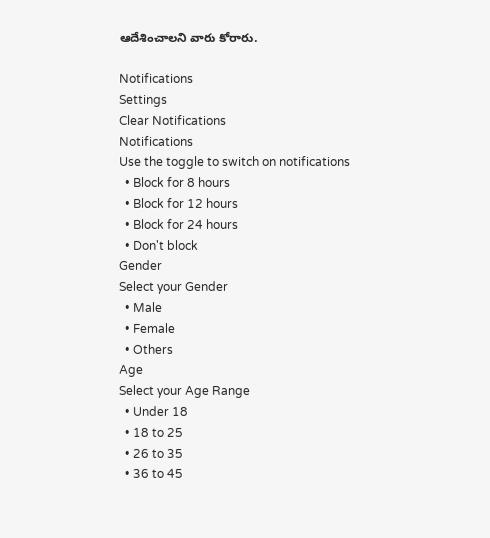ఆదేశించాలని వారు కోరారు.

Notifications
Settings
Clear Notifications
Notifications
Use the toggle to switch on notifications
  • Block for 8 hours
  • Block for 12 hours
  • Block for 24 hours
  • Don't block
Gender
Select your Gender
  • Male
  • Female
  • Others
Age
Select your Age Range
  • Under 18
  • 18 to 25
  • 26 to 35
  • 36 to 45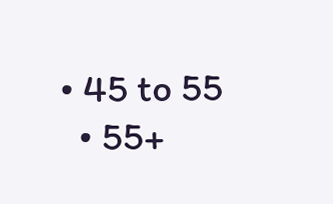• 45 to 55
  • 55+